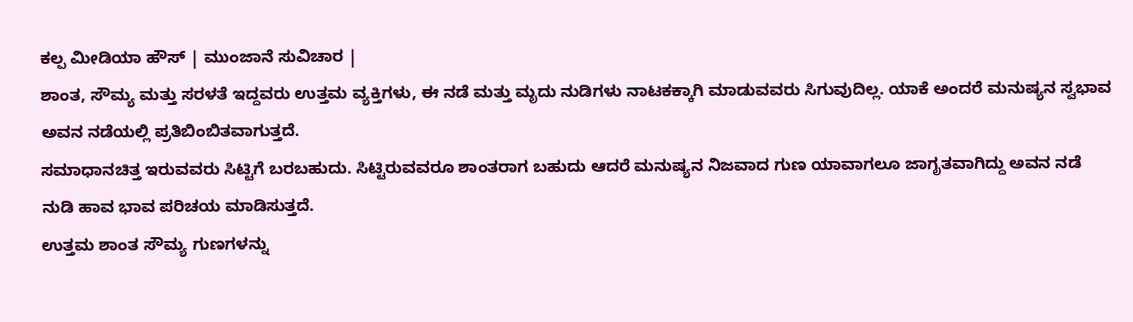ಕಲ್ಪ ಮೀಡಿಯಾ ಹೌಸ್ | ಮುಂಜಾನೆ ಸುವಿಚಾರ |
ಶಾಂತ, ಸೌಮ್ಯ ಮತ್ತು ಸರಳತೆ ಇದ್ದವರು ಉತ್ತಮ ವ್ಯಕ್ತಿಗಳು, ಈ ನಡೆ ಮತ್ತು ಮೃದು ನುಡಿಗಳು ನಾಟಕಕ್ಕಾಗಿ ಮಾಡುವವರು ಸಿಗುವುದಿಲ್ಲ. ಯಾಕೆ ಅಂದರೆ ಮನುಷ್ಯನ ಸ್ವಭಾವ ಅವನ ನಡೆಯಲ್ಲಿ ಪ್ರತಿಬಿಂಬಿತವಾಗುತ್ತದೆ.
ಸಮಾಧಾನಚಿತ್ತ ಇರುವವರು ಸಿಟ್ಟಿಗೆ ಬರಬಹುದು. ಸಿಟ್ಟಿರುವವರೂ ಶಾಂತರಾಗ ಬಹುದು ಆದರೆ ಮನುಷ್ಯನ ನಿಜವಾದ ಗುಣ ಯಾವಾಗಲೂ ಜಾಗೃತವಾಗಿದ್ದು ಅವನ ನಡೆ ನುಡಿ ಹಾವ ಭಾವ ಪರಿಚಯ ಮಾಡಿಸುತ್ತದೆ.
ಉತ್ತಮ ಶಾಂತ ಸೌಮ್ಯ ಗುಣಗಳನ್ನು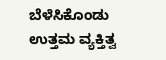ಬೆಳೆಸಿಕೊಂಡು ಉತ್ತಮ ವ್ಯಕ್ತಿತ್ವ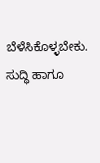ಬೆಳೆಸಿಕೊಳ್ಳಬೇಕು.
ಸುದ್ಧಿ ಹಾಗೂ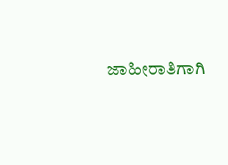ಜಾಹೀರಾತಿಗಾಗಿ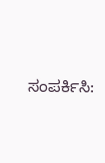ಸಂಪರ್ಕಿಸಿ: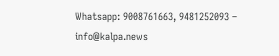Whatsapp: 9008761663, 9481252093 – info@kalpa.news